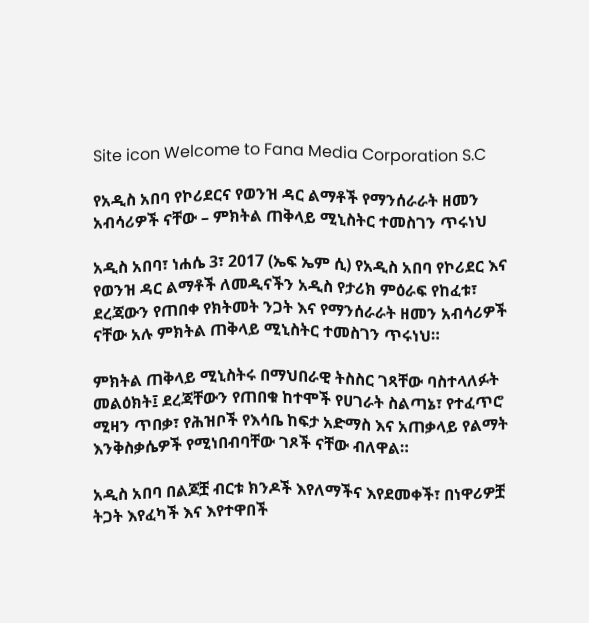Site icon Welcome to Fana Media Corporation S.C

የአዲስ አበባ የኮሪደርና የወንዝ ዳር ልማቶች የማንሰራራት ዘመን አብሳሪዎች ናቸው – ምክትል ጠቅላይ ሚኒስትር ተመስገን ጥሩነህ

አዲስ አበባ፣ ነሐሴ 3፣ 2017 (ኤፍ ኤም ሲ) የአዲስ አበባ የኮሪደር እና የወንዝ ዳር ልማቶች ለመዲናችን አዲስ የታሪክ ምዕራፍ የከፈቱ፣ ደረጃውን የጠበቀ የክትመት ንጋት እና የማንሰራራት ዘመን አብሳሪዎች ናቸው አሉ ምክትል ጠቅላይ ሚኒስትር ተመስገን ጥሩነህ።

ምክትል ጠቅላይ ሚኒስትሩ በማህበራዊ ትስስር ገጻቸው ባስተላለፉት መልዕክት፤ ደረጃቸውን የጠበቁ ከተሞች የሀገራት ስልጣኔ፣ የተፈጥሮ ሚዛን ጥበቃ፣ የሕዝቦች የእሳቤ ከፍታ አድማስ እና አጠቃላይ የልማት እንቅስቃሴዎች የሚነበብባቸው ገጾች ናቸው ብለዋል።

አዲስ አበባ በልጆቿ ብርቱ ክንዶች እየለማችና እየደመቀች፣ በነዋሪዎቿ ትጋት እየፈካች እና እየተዋበች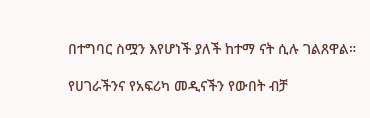በተግባር ስሟን እየሆነች ያለች ከተማ ናት ሲሉ ገልጸዋል።

የሀገራችንና የአፍሪካ መዲናችን የውበት ብቻ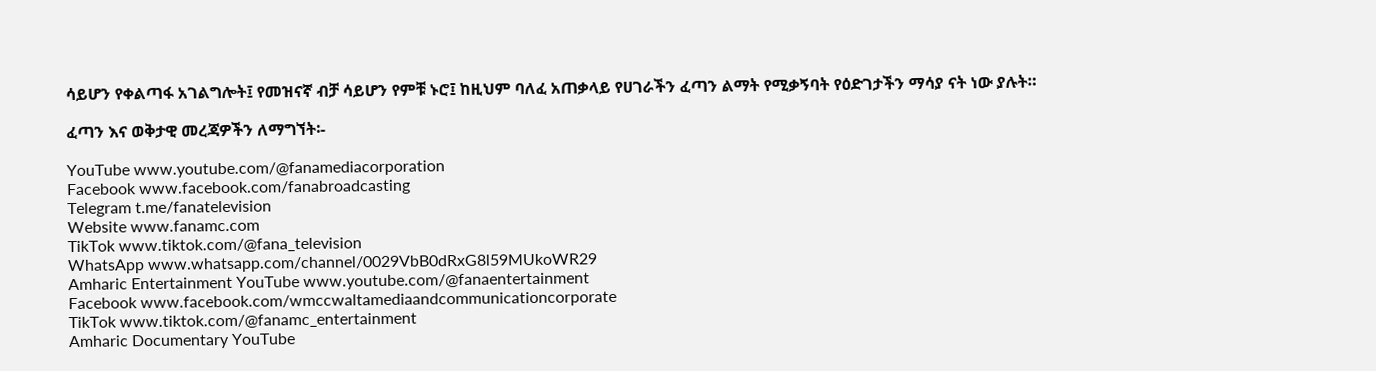ሳይሆን የቀልጣፋ አገልግሎት፤ የመዝናኛ ብቻ ሳይሆን የምቹ ኑሮ፤ ከዚህም ባለፈ አጠቃላይ የሀገራችን ፈጣን ልማት የሚቃኝባት የዕድገታችን ማሳያ ናት ነው ያሉት።

ፈጣን እና ወቅታዊ መረጃዎችን ለማግኘት፡-

YouTube www.youtube.com/@fanamediacorporation
Facebook www.facebook.com/fanabroadcasting
Telegram t.me/fanatelevision
Website www.fanamc.com
TikTok www.tiktok.com/@fana_television
WhatsApp www.whatsapp.com/channel/0029VbB0dRxG8l59MUkoWR29
Amharic Entertainment YouTube www.youtube.com/@fanaentertainment
Facebook www.facebook.com/wmccwaltamediaandcommunicationcorporate
TikTok www.tiktok.com/@fanamc_entertainment
Amharic Documentary YouTube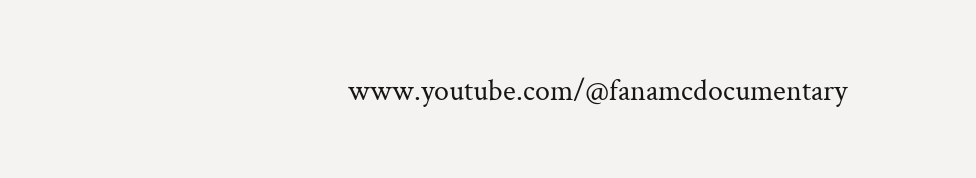www.youtube.com/@fanamcdocumentary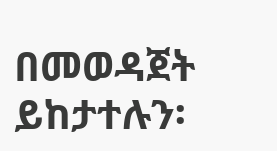በመወዳጀት ይከታተሉን፡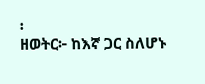፡
ዘወትር፦ ከእኛ ጋር ስለሆኑ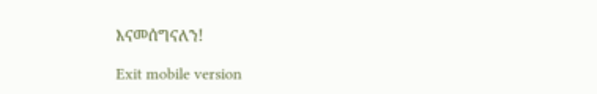እናመሰግናለን!

Exit mobile version